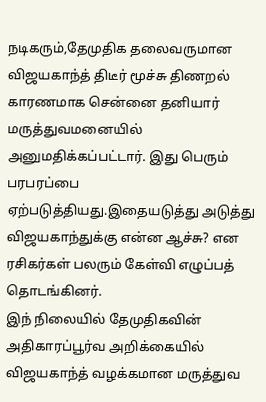நடிகரும்,தேமுதிக தலைவருமான விஜயகாந்த் திடீர் மூச்சு திணறல் காரணமாக சென்னை தனியார் மருத்துவமனையில் அனுமதிக்கப்பட்டார். இது பெரும் பரபரப்பை ஏற்படுத்தியது.இதையடுத்து அடுத்து விஜயகாந்துக்கு என்ன ஆச்சு? என ரசிகர்கள் பலரும் கேள்வி எழுப்பத் தொடங்கினர்.
இந் நிலையில் தேமுதிகவின் அதிகாரப்பூர்வ அறிக்கையில் விஜயகாந்த் வழக்கமான மருத்துவ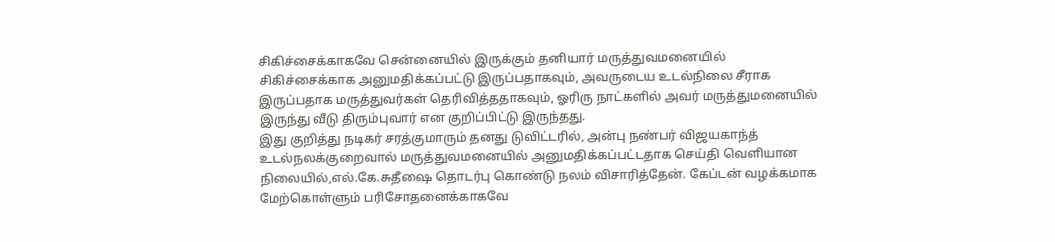சிகிச்சைக்காகவே சென்னையில் இருக்கும் தனியார் மருத்துவமனையில் சிகிச்சைக்காக அனுமதிக்கப்பட்டு இருப்பதாகவும், அவருடைய உடல்நிலை சீராக இருப்பதாக மருத்துவர்கள் தெரிவித்ததாகவும், ஓரிரு நாட்களில் அவர் மருத்துமனையில் இருந்து வீடு திரும்புவார் என குறிப்பிட்டு இருந்தது.
இது குறித்து நடிகர் சரத்குமாரும் தனது டுவிட்டரில், அன்பு நண்பர் விஜயகாந்த் உடல்நலக்குறைவால் மருத்துவமனையில் அனுமதிக்கப்பட்டதாக செய்தி வெளியான நிலையில்,எல்.கே.சுதீஷை தொடர்பு கொண்டு நலம் விசாரித்தேன். கேப்டன் வழக்கமாக மேற்கொள்ளும் பரிசோதனைக்காகவே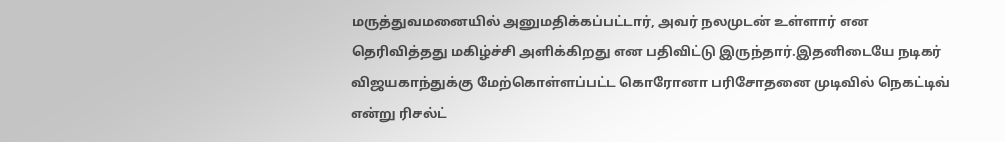மருத்துவமனையில் அனுமதிக்கப்பட்டார், அவர் நலமுடன் உள்ளார் என தெரிவித்தது மகிழ்ச்சி அளிக்கிறது என பதிவிட்டு இருந்தார்.இதனிடையே நடிகர் விஜயகாந்துக்கு மேற்கொள்ளப்பட்ட கொரோனா பரிசோதனை முடிவில் நெகட்டிவ் என்று ரிசல்ட்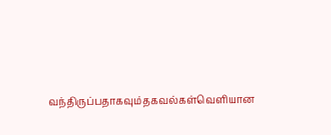வந்திருப்பதாகவும்தகவல்கள்வெளியான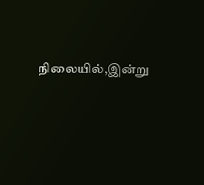நிலையில்,இன்று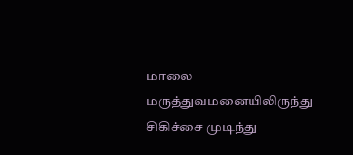மாலை மருத்துவமனையிலிருந்து சிகிச்சை முடிந்து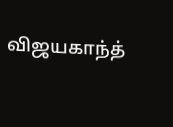விஜயகாந்த்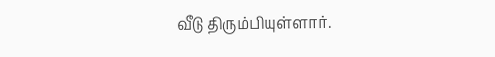வீடு திரும்பியுள்ளார்.